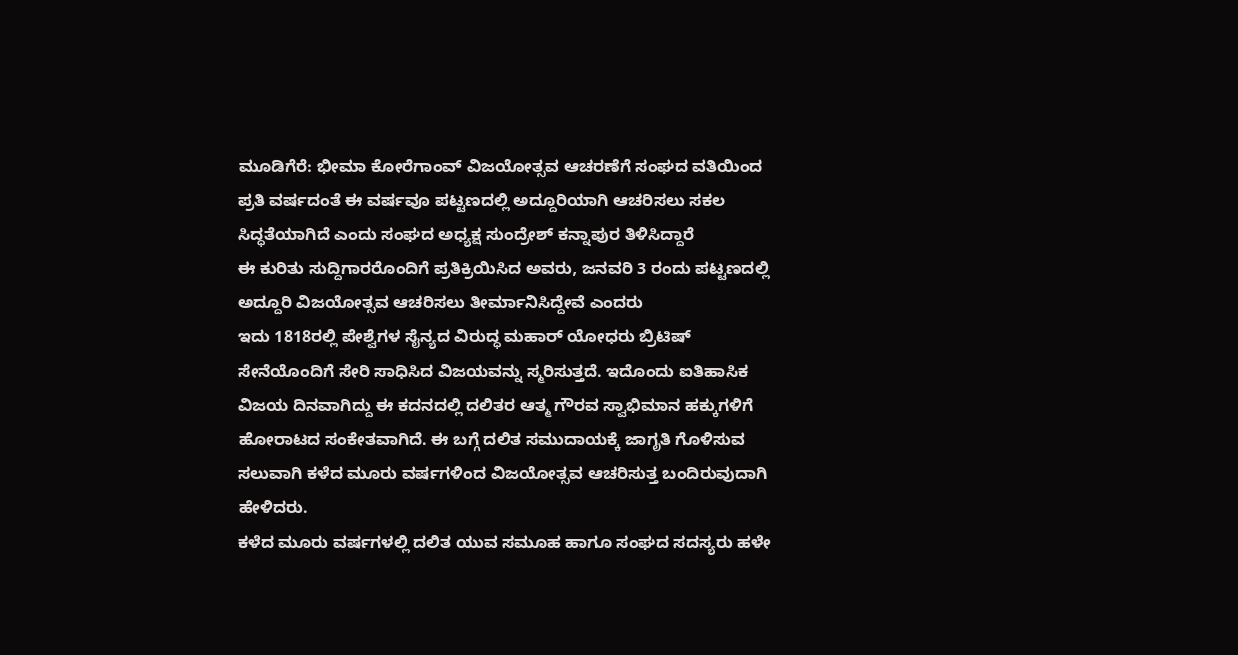ಮೂಡಿಗೆರೆ: ಭೀಮಾ ಕೋರೆಗಾಂವ್ ವಿಜಯೋತ್ಸವ ಆಚರಣೆಗೆ ಸಂಘದ ವತಿಯಿಂದ ಪ್ರತಿ ವರ್ಷದಂತೆ ಈ ವರ್ಷವೂ ಪಟ್ಟಣದಲ್ಲಿ ಅದ್ದೂರಿಯಾಗಿ ಆಚರಿಸಲು ಸಕಲ ಸಿದ್ಧತೆಯಾಗಿದೆ ಎಂದು ಸಂಘದ ಅಧ್ಯಕ್ಷ ಸುಂದ್ರೇಶ್ ಕನ್ನಾಪುರ ತಿಳಿಸಿದ್ದಾರೆ
ಈ ಕುರಿತು ಸುದ್ದಿಗಾರರೊಂದಿಗೆ ಪ್ರತಿಕ್ರಿಯಿಸಿದ ಅವರು, ಜನವರಿ 3 ರಂದು ಪಟ್ಟಣದಲ್ಲಿ ಅದ್ದೂರಿ ವಿಜಯೋತ್ಸವ ಆಚರಿಸಲು ತೀರ್ಮಾನಿಸಿದ್ದೇವೆ ಎಂದರು
ಇದು 1818ರಲ್ಲಿ ಪೇಶ್ವೆಗಳ ಸೈನ್ಯದ ವಿರುದ್ಧ ಮಹಾರ್ ಯೋಧರು ಬ್ರಿಟಿಷ್ ಸೇನೆಯೊಂದಿಗೆ ಸೇರಿ ಸಾಧಿಸಿದ ವಿಜಯವನ್ನು ಸ್ಮರಿಸುತ್ತದೆ. ಇದೊಂದು ಐತಿಹಾಸಿಕ ವಿಜಯ ದಿನವಾಗಿದ್ದು ಈ ಕದನದಲ್ಲಿ ದಲಿತರ ಆತ್ಮ ಗೌರವ ಸ್ವಾಭಿಮಾನ ಹಕ್ಕುಗಳಿಗೆ ಹೋರಾಟದ ಸಂಕೇತವಾಗಿದೆ. ಈ ಬಗ್ಗೆ ದಲಿತ ಸಮುದಾಯಕ್ಕೆ ಜಾಗೃತಿ ಗೊಳಿಸುವ ಸಲುವಾಗಿ ಕಳೆದ ಮೂರು ವರ್ಷಗಳಿಂದ ವಿಜಯೋತ್ಸವ ಆಚರಿಸುತ್ತ ಬಂದಿರುವುದಾಗಿ ಹೇಳಿದರು.
ಕಳೆದ ಮೂರು ವರ್ಷಗಳಲ್ಲಿ ದಲಿತ ಯುವ ಸಮೂಹ ಹಾಗೂ ಸಂಘದ ಸದಸ್ಯರು ಹಳೇ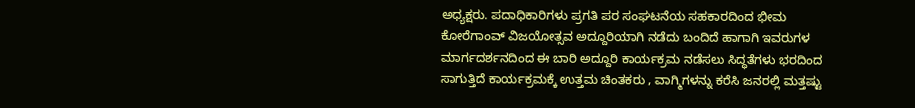ಅಧ್ಯಕ್ಷರು. ಪದಾಧಿಕಾರಿಗಳು ಪ್ರಗತಿ ಪರ ಸಂಘಟನೆಯ ಸಹಕಾರದಿಂದ ಭೀಮ ಕೋರೆಗಾಂವ್ ವಿಜಯೋತ್ಸವ ಅದ್ದೂರಿಯಾಗಿ ನಡೆದು ಬಂದಿದೆ ಹಾಗಾಗಿ ಇವರುಗಳ ಮಾರ್ಗದರ್ಶನದಿಂದ ಈ ಬಾರಿ ಅದ್ದೂರಿ ಕಾರ್ಯಕ್ರಮ ನಡೆಸಲು ಸಿದ್ಧತೆಗಳು ಭರದಿಂದ ಸಾಗುತ್ತಿದೆ ಕಾರ್ಯಕ್ರಮಕ್ಕೆ ಉತ್ತಮ ಚಿಂತಕರು , ವಾಗ್ಮಿಗಳನ್ನು ಕರೆಸಿ ಜನರಲ್ಲಿ ಮತ್ತಷ್ಟು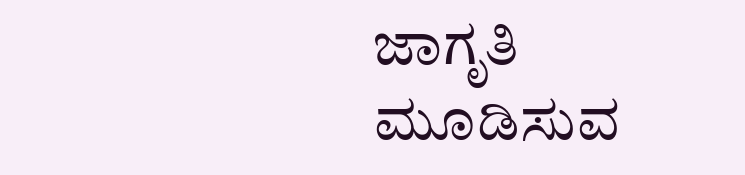ಜಾಗೃತಿ ಮೂಡಿಸುವ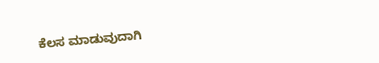ಕೆಲಸ ಮಾಡುವುದಾಗಿ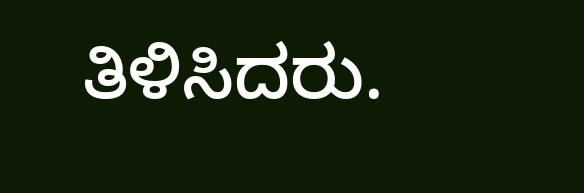ತಿಳಿಸಿದರು.